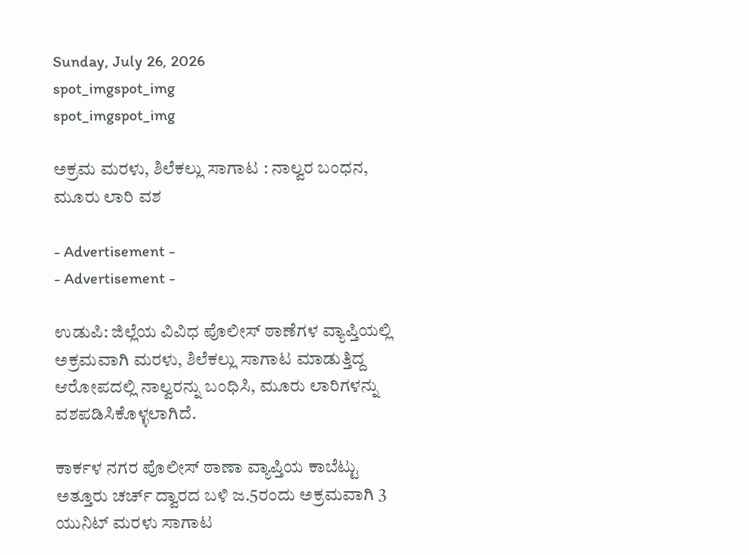Sunday, July 26, 2026
spot_imgspot_img
spot_imgspot_img

ಅಕ್ರಮ ಮರಳು, ಶಿಲೆಕಲ್ಲು ಸಾಗಾಟ : ನಾಲ್ವರ ಬಂಧನ, ಮೂರು ಲಾರಿ ವಶ

- Advertisement -
- Advertisement -

ಉಡುಪಿ: ಜಿಲ್ಲೆಯ ವಿವಿಧ ಪೊಲೀಸ್ ಠಾಣೆಗಳ ವ್ಯಾಪ್ತಿಯಲ್ಲಿ ಅಕ್ರಮವಾಗಿ ಮರಳು, ಶಿಲೆಕಲ್ಲು ಸಾಗಾಟ ಮಾಡುತ್ತಿದ್ದ ಆರೋಪದಲ್ಲಿ ನಾಲ್ವರನ್ನು ಬಂಧಿಸಿ, ಮೂರು ಲಾರಿಗಳನ್ನು ವಶಪಡಿಸಿಕೊಳ್ಳಲಾಗಿದೆ.

ಕಾರ್ಕಳ ನಗರ ಪೊಲೀಸ್ ಠಾಣಾ ವ್ಯಾಪ್ತಿಯ ಕಾಬೆಟ್ಟು ಅತ್ತೂರು ಚರ್ಚ್ ದ್ವಾರದ ಬಳಿ ಜ.5ರಂದು ಅಕ್ರಮವಾಗಿ 3 ಯುನಿಟ್ ಮರಳು ಸಾಗಾಟ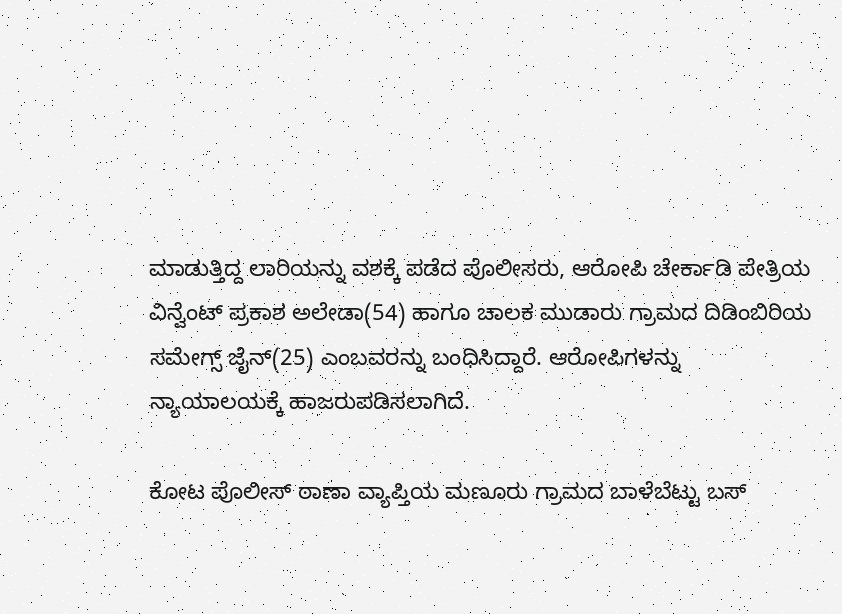ಮಾಡುತ್ತಿದ್ದ ಲಾರಿಯನ್ನು ವಶಕ್ಕೆ ಪಡೆದ ಪೊಲೀಸರು, ಆರೋಪಿ ಚೇರ್ಕಾಡಿ ಪೇತ್ರಿಯ ವಿನ್ವೆಂಟ್ ಪ್ರಕಾಶ ಅಲೇಡಾ(54) ಹಾಗೂ ಚಾಲಕ ಮುಡಾರು ಗ್ರಾಮದ ದಿಡಿಂಬಿರಿಯ ಸಮೇಗ್ಸ್ ಜೈನ್(25) ಎಂಬವರನ್ನು ಬಂಧಿಸಿದ್ದಾರೆ. ಆರೋಪಿಗಳನ್ನು ನ್ಯಾಯಾಲಯಕ್ಕೆ ಹಾಜರುಪಡಿಸಲಾಗಿದೆ.

ಕೋಟ ಪೊಲೀಸ್ ಠಾಣಾ ವ್ಯಾಪ್ತಿಯ ಮಣೂರು ಗ್ರಾಮದ ಬಾಳೆಬೆಟ್ಟು ಬಸ್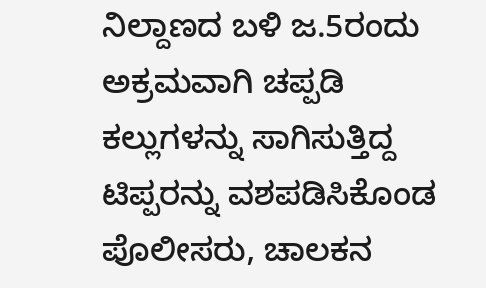ನಿಲ್ದಾಣದ ಬಳಿ ಜ.5ರಂದು ಅಕ್ರಮವಾಗಿ ಚಪ್ಪಡಿ ಕಲ್ಲುಗಳನ್ನು ಸಾಗಿಸುತ್ತಿದ್ದ ಟಿಪ್ಪರನ್ನು ವಶಪಡಿಸಿಕೊಂಡ ಪೊಲೀಸರು, ಚಾಲಕನ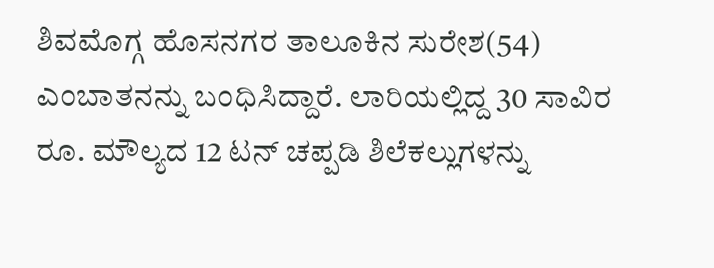ಶಿವಮೊಗ್ಗ ಹೊಸನಗರ ತಾಲೂಕಿನ ಸುರೇಶ(54) ಎಂಬಾತನನ್ನು ಬಂಧಿಸಿದ್ದಾರೆ. ಲಾರಿಯಲ್ಲಿದ್ದ 30 ಸಾವಿರ ರೂ. ಮೌಲ್ಯದ 12 ಟನ್ ಚಪ್ಪಡಿ ಶಿಲೆಕಲ್ಲುಗಳನ್ನು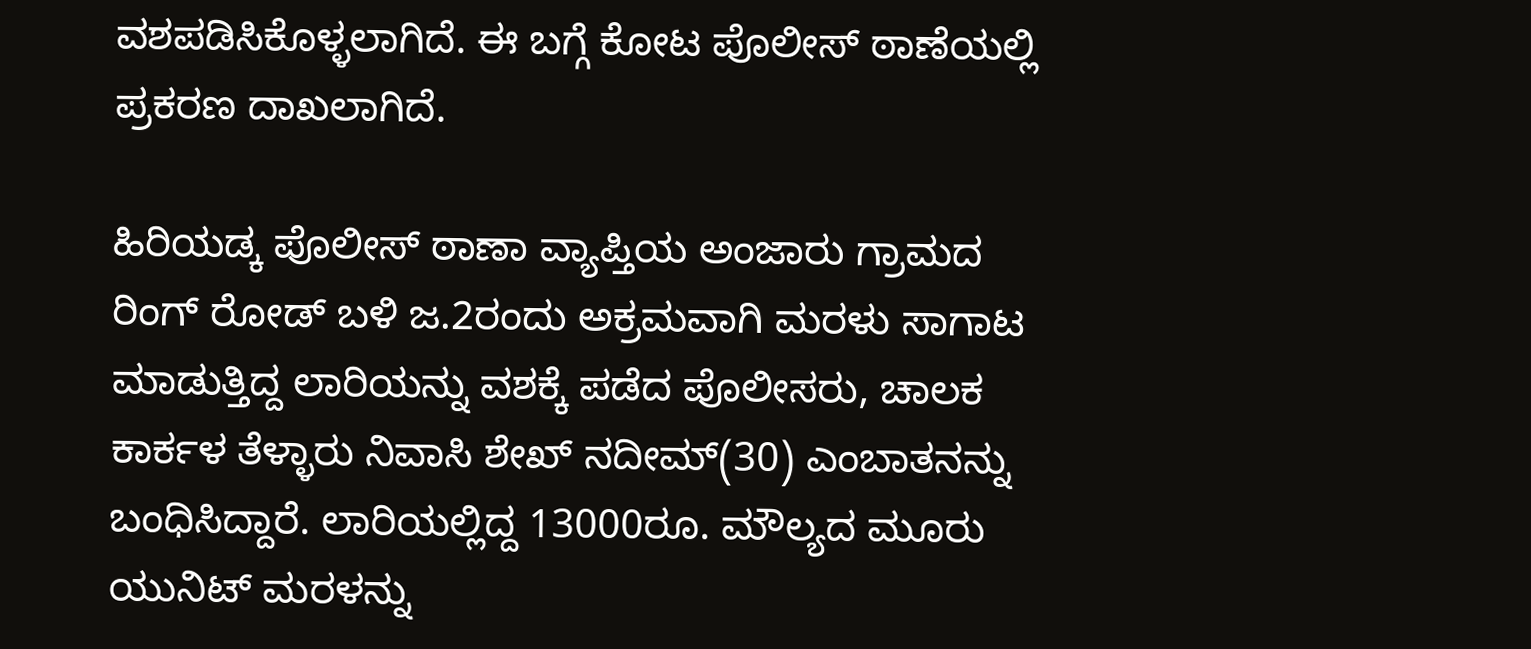ವಶಪಡಿಸಿಕೊಳ್ಳಲಾಗಿದೆ. ಈ ಬಗ್ಗೆ ಕೋಟ ಪೊಲೀಸ್ ಠಾಣೆಯಲ್ಲಿ ಪ್ರಕರಣ ದಾಖಲಾಗಿದೆ.

ಹಿರಿಯಡ್ಕ ಪೊಲೀಸ್ ಠಾಣಾ ವ್ಯಾಪ್ತಿಯ ಅಂಜಾರು ಗ್ರಾಮದ ರಿಂಗ್ ರೋಡ್ ಬಳಿ ಜ.2ರಂದು ಅಕ್ರಮವಾಗಿ ಮರಳು ಸಾಗಾಟ ಮಾಡುತ್ತಿದ್ದ ಲಾರಿಯನ್ನು ವಶಕ್ಕೆ ಪಡೆದ ಪೊಲೀಸರು, ಚಾಲಕ ಕಾರ್ಕಳ ತೆಳ್ಳಾರು ನಿವಾಸಿ ಶೇಖ್ ನದೀಮ್(30) ಎಂಬಾತನನ್ನು ಬಂಧಿಸಿದ್ದಾರೆ. ಲಾರಿಯಲ್ಲಿದ್ದ 13000ರೂ. ಮೌಲ್ಯದ ಮೂರು ಯುನಿಟ್ ಮರಳನ್ನು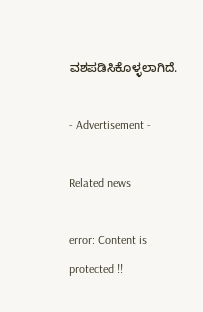ವಶಪಡಿಸಿಕೊಳ್ಳಲಾಗಿದೆ.

- Advertisement -

Related news

error: Content is protected !!